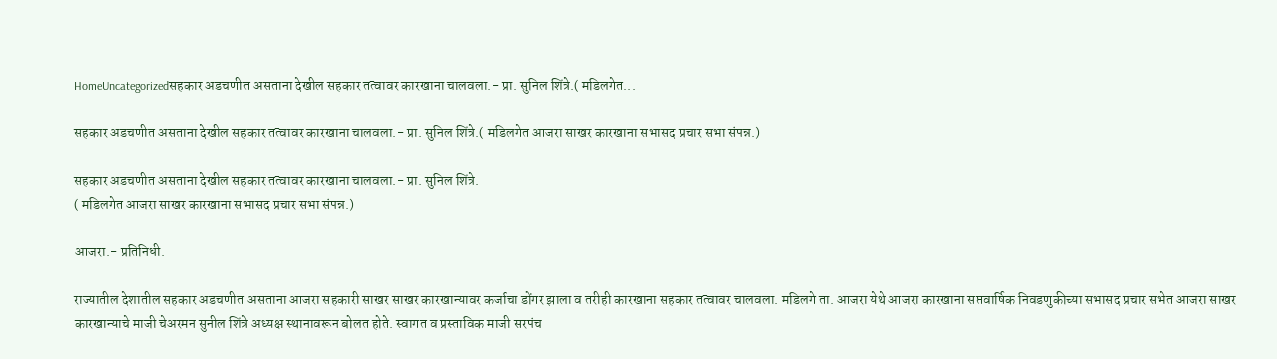HomeUncategorizedसहकार अडचणीत असताना देखील सहकार तत्वावर कारखाना चालवला.- प्रा. सुनिल शिंत्रे.( मडिलगेत...

सहकार अडचणीत असताना देखील सहकार तत्वावर कारखाना चालवला.- प्रा. सुनिल शिंत्रे.( मडिलगेत आजरा साखर कारखाना सभासद प्रचार सभा संपन्न.)

सहकार अडचणीत असताना देखील सहकार तत्वावर कारखाना चालवला.- प्रा. सुनिल शिंत्रे.
( मडिलगेत आजरा साखर कारखाना सभासद प्रचार सभा संपन्न.)

आजरा.- प्रतिनिधी.

राज्यातील देशातील सहकार अडचणीत असताना आजरा सहकारी साखर साखर कारखान्यावर कर्जाचा डोंगर झाला व तरीही कारखाना सहकार तत्वावर चालवला. मडिलगे ता. आजरा येथे आजरा कारखाना सप्तवार्षिक निवडणुकीच्या सभासद प्रचार सभेत आजरा साखर कारखान्याचे माजी चेअरमन सुनील शिंत्रे अध्यक्ष स्थानावरून बोलत होते. स्वागत व प्रस्ताविक माजी सरपंच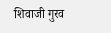शिवाजी गुरव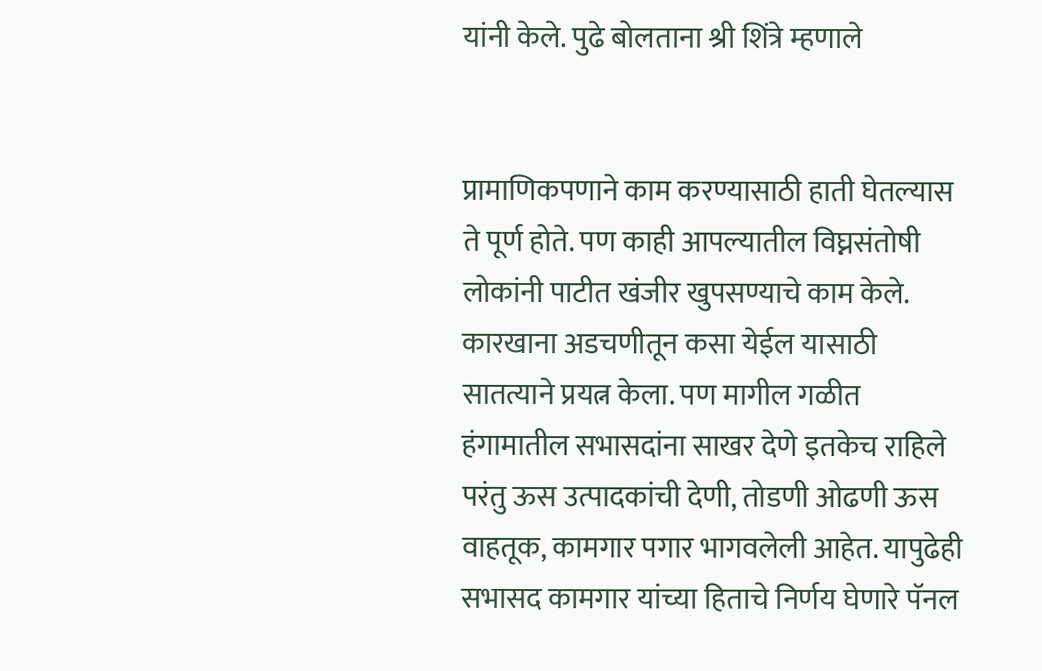यांनी केले. पुढे बोलताना श्री शिंत्रे म्हणाले


प्रामाणिकपणाने काम करण्यासाठी हाती घेतल्यास ते पूर्ण होते. पण काही आपल्यातील विघ्नसंतोषी लोकांनी पाटीत खंजीर खुपसण्याचे काम केले. कारखाना अडचणीतून कसा येईल यासाठी सातत्याने प्रयत्न केला. पण मागील गळीत हंगामातील सभासदांना साखर देणे इतकेच राहिले परंतु ऊस उत्पादकांची देणी, तोडणी ओढणी ऊस वाहतूक, कामगार पगार भागवलेली आहेत. यापुढेही सभासद कामगार यांच्या हिताचे निर्णय घेणारे पॅनल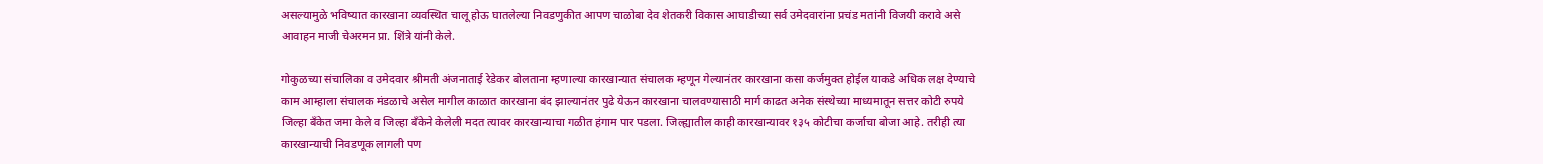असल्यामुळे भविष्यात कारखाना व्यवस्थित चालू होऊ घातलेल्या निवडणुकीत आपण चाळोबा देव शेतकरी विकास आघाडीच्या सर्व उमेदवारांना प्रचंड मतांनी विजयी करावे असे आवाहन माजी चेअरमन प्रा. शिंत्रे यांनी केले.

गोकुळच्या संचालिका व उमेदवार श्रीमती अंजनाताई रेडेकर बोलताना म्हणाल्या कारखान्यात संचालक म्हणून गेल्यानंतर कारखाना कसा कर्जमुक्त होईल याकडे अधिक लक्ष देण्याचे काम आम्हाला संचालक मंडळाचे असेल मागील काळात कारखाना बंद झाल्यानंतर पुढे येऊन कारखाना चालवण्यासाठी मार्ग काढत अनेक संस्थेच्या माध्यमातून सत्तर कोटी रुपये जिल्हा बँकेत जमा केले व जिल्हा बँकेने केलेली मदत त्यावर कारखान्याचा गळीत हंगाम पार पडला. जिल्ह्यातील काही कारखान्यावर १३५ कोटीचा कर्जाचा बोजा आहे. तरीही त्या कारखान्याची निवडणूक लागली पण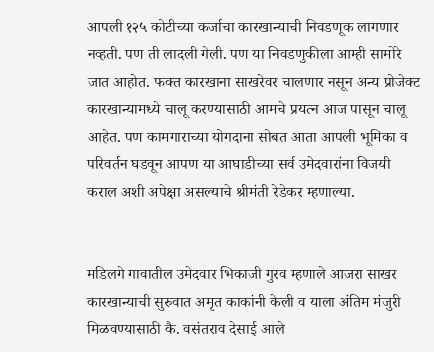आपली १२५ कोटीच्या कर्जाचा कारखान्याची निवडणूक लागणार नव्हती. पण ती लादली गेली. पण या निवडणुकीला आम्ही सामोरे जात आहोत. फक्त कारखाना साखरेवर चालणार नसून अन्य प्रोजेक्ट कारखान्यामध्ये चालू करण्यासाठी आमचे प्रयत्न आज पासून चालू आहेत. पण कामगाराच्या योगदाना सोबत आता आपली भूमिका व परिवर्तन घडवून आपण या आघाडीच्या सर्व उमेदवारांना विजयी कराल अशी अपेक्षा असल्याचे श्रीमंती रेडेकर म्हणाल्या.


मडिलगे गावातील उमेदवार भिकाजी गुरव म्हणाले आजरा साखर कारखान्याची सुरुवात अमृत काकांनी केली व याला अंतिम मंजुरी मिळवण्यासाठी कै. वसंतराव देसाई आले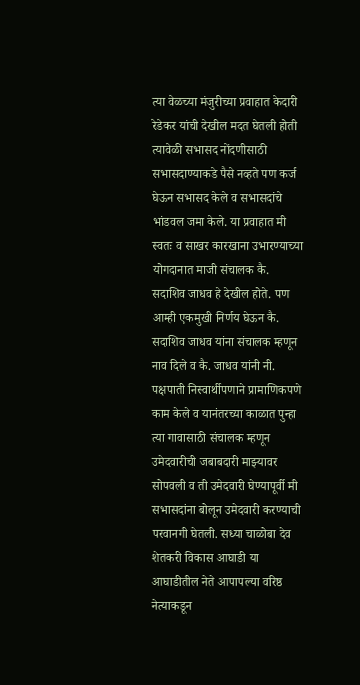त्या वेळच्या मंजुरीच्या प्रवाहात केदारी रेडेकर यांची देखील मदत घेतली होती त्यावेळी सभासद नोंदणीसाठी सभासदाण्याकडे पैसे नव्हते पण कर्ज घेऊन सभासद केले व सभासदांचे भांडवल जमा केले. या प्रवाहात मी स्वतः व साखर कारखाना उभारण्याच्या योगदानात माजी संचालक कै. सदाशिव जाधव हे देखील होते. पण आम्ही एकमुखी निर्णय घेऊन कै. सदाशिव जाधव यांना संचालक म्हणून नाव दिले व कै. जाधव यांनी नी. पक्षपाती निस्वार्थीपणाने प्रामाणिकपणे काम केले व यानंतरच्या काळात पुन्हा त्या गावासाठी संचालक म्हणून उमेदवारीची जबाबदारी माझ्यावर सोपवली व ती उमेदवारी घेण्यापूर्वी मी सभासदांना बोलून उमेदवारी करण्याची परवानगी घेतली. सध्या चाळोबा देव शेतकरी विकास आघाडी या आघाडीतील नेते आपापल्या वरिष्ठ नेत्याकडून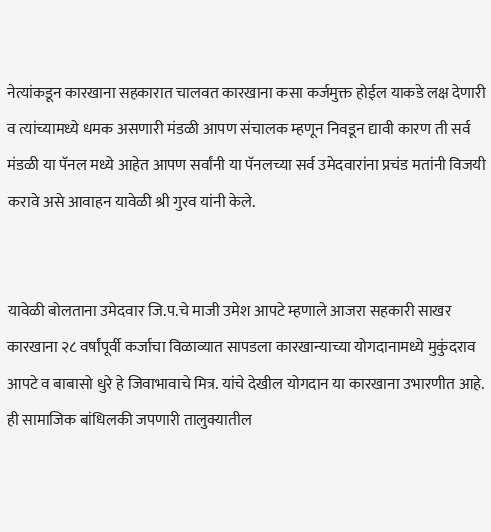नेत्यांकडून कारखाना सहकारात चालवत कारखाना कसा कर्जमुक्त होईल याकडे लक्ष देणारी व त्यांच्यामध्ये धमक असणारी मंडळी आपण संचालक म्हणून निवडून द्यावी कारण ती सर्व मंडळी या पॅनल मध्ये आहेत आपण सर्वांनी या पॅनलच्या सर्व उमेदवारांना प्रचंड मतांनी विजयी करावे असे आवाहन यावेळी श्री गुरव यांनी केले.


यावेळी बोलताना उमेदवार जि.प.चे माजी उमेश आपटे म्हणाले आजरा सहकारी साखर कारखाना २८ वर्षांपूर्वी कर्जाचा विळाव्यात सापडला कारखान्याच्या योगदानामध्ये मुकुंदराव आपटे व बाबासो धुरे हे जिवाभावाचे मित्र. यांचे देखील योगदान या कारखाना उभारणीत आहे. ही सामाजिक बांधिलकी जपणारी तालुक्यातील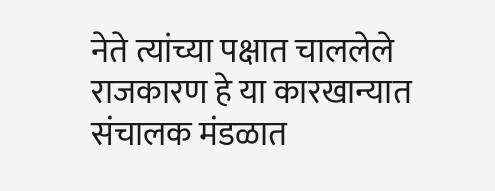नेते त्यांच्या पक्षात चाललेले राजकारण हे या कारखान्यात संचालक मंडळात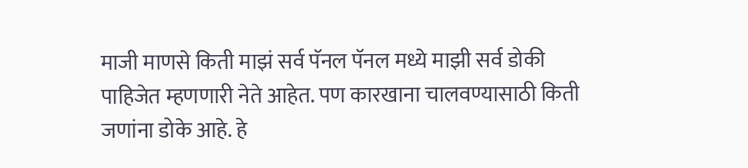माजी माणसे किती माझं सर्व पॅनल पॅनल मध्ये माझी सर्व डोकी पाहिजेत म्हणणारी नेते आहेत. पण कारखाना चालवण्यासाठी किती जणांना डोके आहे. हे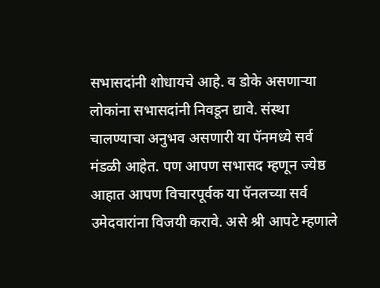सभासदांनी शोधायचे आहे. व डोके असणाऱ्या लोकांना सभासदांनी निवडून द्यावे. संस्था चालण्याचा अनुभव असणारी या पॅनमध्ये सर्व मंडळी आहेत. पण आपण सभासद म्हणून ज्येष्ठ आहात आपण विचारपूर्वक या पॅनलच्या सर्व उमेदवारांना विजयी करावे. असे श्री आपटे म्हणाले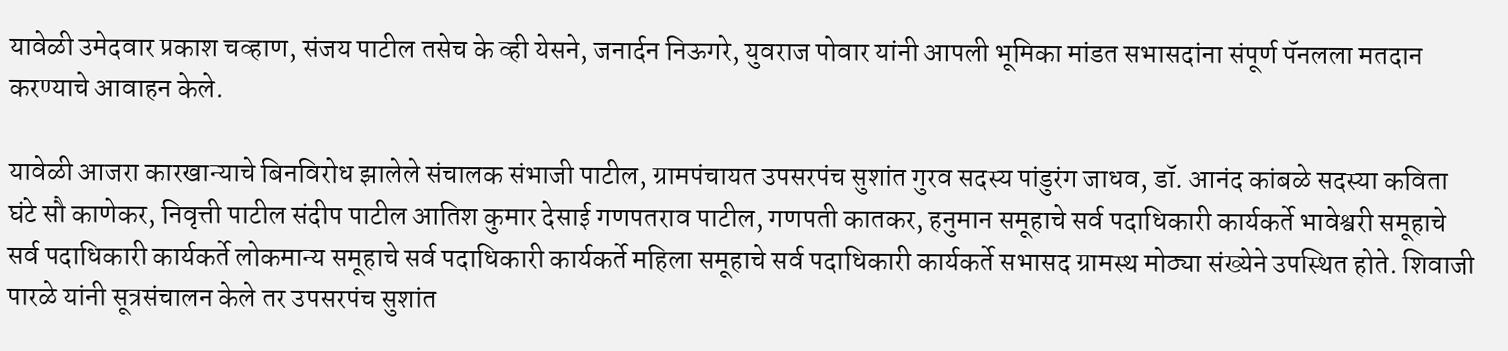यावेळी उमेदवार प्रकाश चव्हाण, संजय पाटील तसेच के व्ही येसने, जनार्दन निऊगरे, युवराज पोवार यांनी आपली भूमिका मांडत सभासदांना संपूर्ण पॅनलला मतदान करण्याचे आवाहन केले.

यावेळी आजरा कारखान्याचे बिनविरोध झालेले संचालक संभाजी पाटील, ग्रामपंचायत उपसरपंच सुशांत गुरव सदस्य पांडुरंग जाधव, डॉ. आनंद कांबळे सदस्या कविता घंटे सौ काणेकर, निवृत्ती पाटील संदीप पाटील आतिश कुमार देसाई गणपतराव पाटील, गणपती कातकर, हनुमान समूहाचे सर्व पदाधिकारी कार्यकर्ते भावेश्वरी समूहाचे सर्व पदाधिकारी कार्यकर्ते लोकमान्य समूहाचे सर्व पदाधिकारी कार्यकर्ते महिला समूहाचे सर्व पदाधिकारी कार्यकर्ते सभासद ग्रामस्थ मोठ्या संख्येने उपस्थित होते. शिवाजी पारळे यांनी सूत्रसंचालन केले तर उपसरपंच सुशांत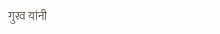गुरव यांनी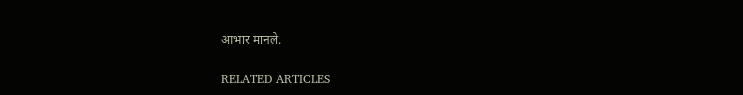आभार मानले.

RELATED ARTICLES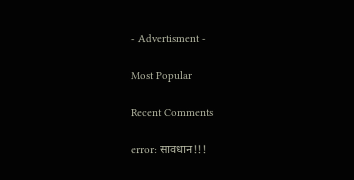- Advertisment -

Most Popular

Recent Comments

error: सावधान!!!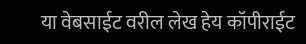या वेबसाईट वरील लेख हेय कॉपीराईट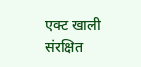एक्ट खाली संरक्षित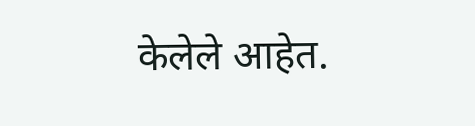केलेले आहेत.